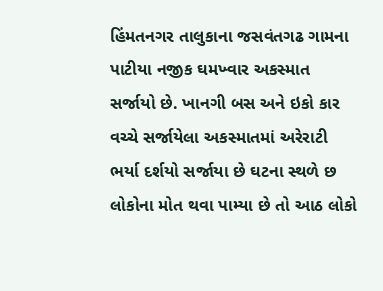હિંમતનગર તાલુકાના જસવંતગઢ ગામના પાટીયા નજીક ઘમખ્વાર અકસ્માત સર્જાયો છે. ખાનગી બસ અને ઇકો કાર વચ્ચે સર્જાયેલા અકસ્માતમાં અરેરાટી ભર્યા દર્શયો સર્જાયા છે ઘટના સ્થળે છ લોકોના મોત થવા પામ્યા છે તો આઠ લોકો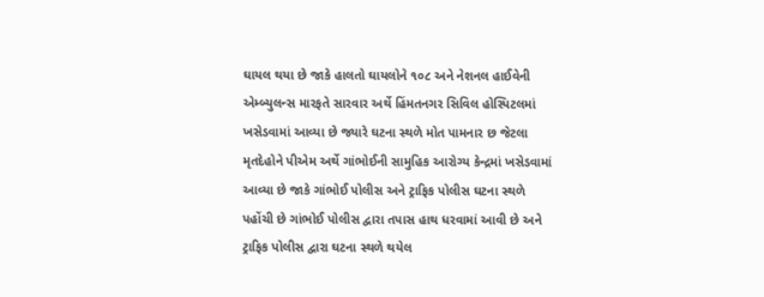ઘાયલ થયા છે જાકે હાલતો ઘાયલોને ૧૦૮ અને નેશનલ હાઈવેની એમ્બ્યુલન્સ મારફતે સારવાર અર્થે હિંમતનગર સિવિલ હોસ્પિટલમાં ખસેડવામાં આવ્યા છે જ્યારે ઘટના સ્થળે મોત પામનાર છ જેટલા મૃતદેહોને પીએમ અર્થે ગાંભોઈની સામુહિક આરોગ્ય કેન્દ્રમાં ખસેડવામાં આવ્યા છે જાકે ગાંભોઈ પોલીસ અને ટ્રાફિક પોલીસ ઘટના સ્થળે પહોંચી છે ગાંભોઈ પોલીસ દ્વારા તપાસ હાથ ધરવામાં આવી છે અને ટ્રાફિક પોલીસ દ્વારા ઘટના સ્થળે થયેલ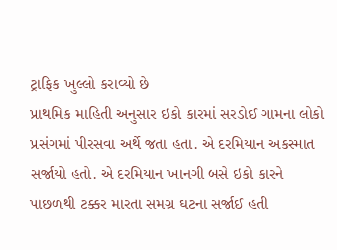ટ્રાફિક ખુલ્લો કરાવ્યો છે
પ્રાથમિક માહિતી અનુસાર ઇકો કારમાં સરડોઈ ગામના લોકો પ્રસંગમાં પીરસવા અર્થે જતા હતા. એ દરમિયાન અકસ્માત સર્જાયો હતો. એ દરમિયાન ખાનગી બસે ઇકો કારને પાછળથી ટક્કર મારતા સમગ્ર ઘટના સર્જાઈ હતી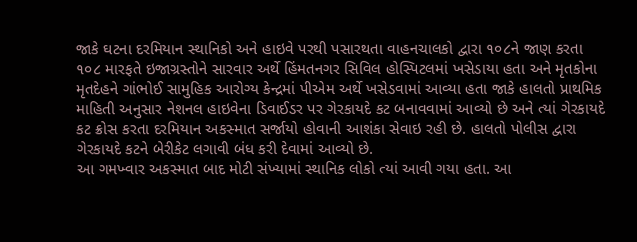જાકે ઘટના દરમિયાન સ્થાનિકો અને હાઇવે પરથી પસારથતા વાહનચાલકો દ્વારા ૧૦૮ને જાણ કરતા ૧૦૮ મારફતે ઇજાગ્રસ્તોને સારવાર અર્થે હિંમતનગર સિવિલ હોસ્પિટલમાં ખસેડાયા હતા અને મૃતકોના મૃતદેહને ગાંભોઈ સામુહિક આરોગ્ય કેન્દ્રમાં પીએમ અર્થે ખસેડવામાં આવ્યા હતા જાકે હાલતો પ્રાથમિક માહિતી અનુસાર નેશનલ હાઇવેના ડિવાઈડર પર ગેરકાયદે કટ બનાવવામાં આવ્યો છે અને ત્યાં ગેરકાયદે કટ ક્રોસ કરતા દરમિયાન અકસ્માત સર્જાયો હોવાની આશંકા સેવાઇ રહી છે. હાલતો પોલીસ દ્વારા ગેરકાયદે કટને બેરીકેટ લગાવી બંધ કરી દેવામાં આવ્યો છે.
આ ગમખ્વાર અકસ્માત બાદ મોટી સંખ્યામાં સ્થાનિક લોકો ત્યાં આવી ગયા હતા. આ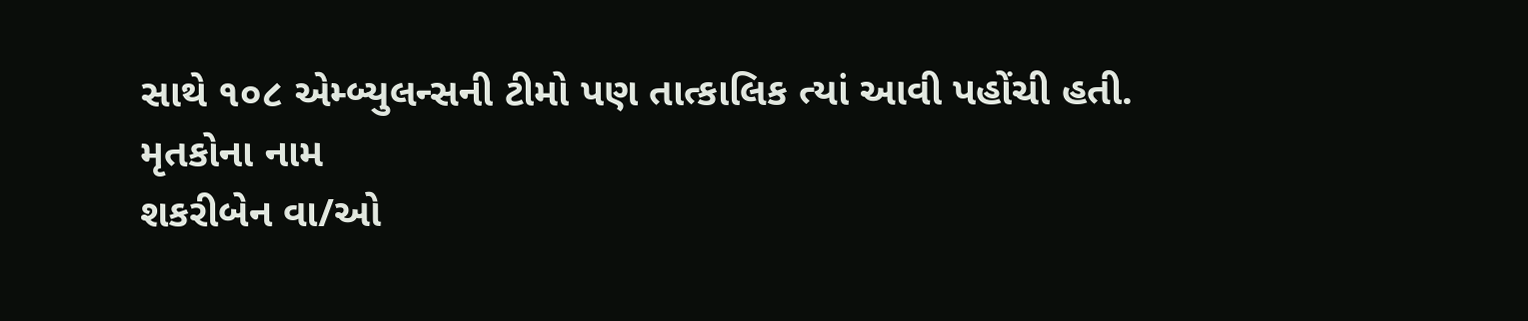સાથે ૧૦૮ એમ્બ્યુલન્સની ટીમો પણ તાત્કાલિક ત્યાં આવી પહોંચી હતી.
મૃતકોના નામ
શકરીબેન વા/ઓ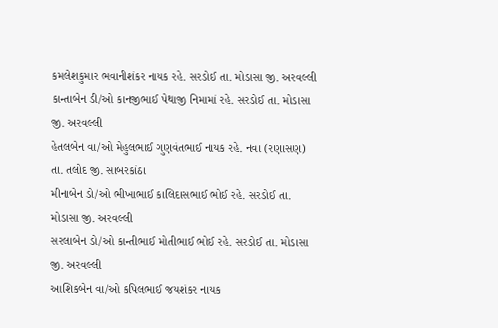કમલેશકુમાર ભવાનીશંકર નાયક રહે. સરડોઈ તા. મોડાસા જી. અરવલ્લી
કાન્તાબેન ડી/ઓ કાનજીભાઈ પેથાજી નિમામાં રહે. સરડોઈ તા. મોડાસા જી. અરવલ્લી
હેતલબેન વા/ઓ મેહુલભાઈ ગુણવંતભાઈ નાયક રહે. નવા (રણાસણ) તા. તલોદ જી. સાબરકાંઠા
મીનાબેન ડો/ઓ ભીખાભાઈ કાલિદાસભાઈ ભોઈ રહે. સરડોઈ તા. મોડાસા જી. અરવલ્લી
સરલાબેન ડો/ઓ કાન્તીભાઈ મોતીભાઈ ભોઈ રહે. સરડોઈ તા. મોડાસા જી. અરવલ્લી
આશિકબેન વા/ઓ કપિલભાઈ જયશંકર નાયક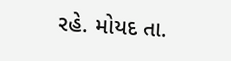રહે. મોયદ તા.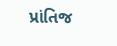પ્રાંતિજ